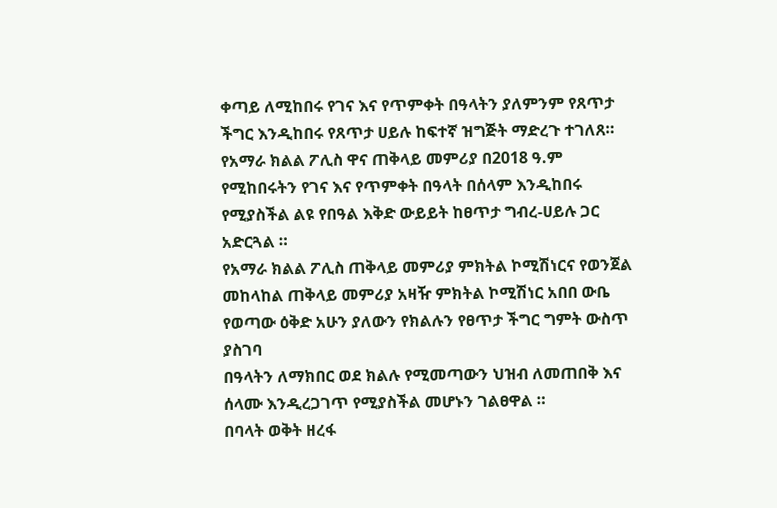ቀጣይ ለሚከበሩ የገና እና የጥምቀት በዓላትን ያለምንም የጸጥታ ችግር እንዲከበሩ የጸጥታ ሀይሉ ከፍተኛ ዝግጅት ማድረጉ ተገለጸ።
የአማራ ክልል ፖሊስ ዋና ጠቅላይ መምሪያ በ2018 ዓ.ም የሚከበሩትን የገና እና የጥምቀት በዓላት በሰላም እንዲከበሩ የሚያስችል ልዩ የበዓል እቅድ ውይይት ከፀጥታ ግብረ-ሀይሉ ጋር አድርጓል ።
የአማራ ክልል ፖሊስ ጠቅላይ መምሪያ ምክትል ኮሚሽነርና የወንጀል መከላከል ጠቅላይ መምሪያ አዛዥ ምክትል ኮሚሽነር አበበ ውቤ የወጣው ዕቅድ አሁን ያለውን የክልሉን የፀጥታ ችግር ግምት ውስጥ ያስገባ
በዓላትን ለማክበር ወደ ክልሉ የሚመጣውን ህዝብ ለመጠበቅ እና ሰላሙ እንዲረጋገጥ የሚያስችል መሆኑን ገልፀዋል ።
በባላት ወቅት ዘረፋ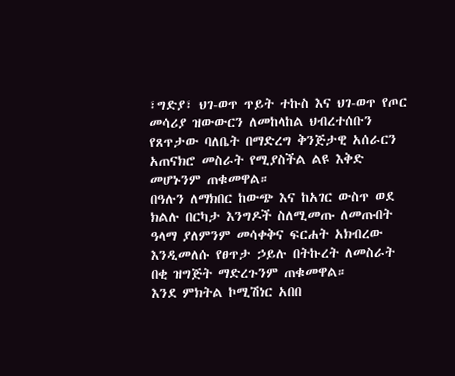፣ግድያ፣ ህገ-ወጥ ጥይት ተኩስ እና ህገ-ወጥ የጦር መሳሪያ ዝውውርን ለመከላከል ህብረተሰቡን የጸጥታው ባለቤት በማድረግ ቅንጅታዊ አሰራርን አጠናክሮ መስራት የሚያስችል ልዩ እቅድ መሆኑንም ጠቁመዋል።
በዓሉን ለማክበር ከውጭ እና ከአገር ውስጥ ወደ ክልሉ በርካታ እንግዶች ስለሚመጡ ለመጡበት ዓላማ ያለምንም መሳቀቅና ፍርሐት አክብረው እንዲመለሱ የፀጥታ ኃይሉ በትኩረት ለመስራት በቂ ዝግጅት ማድረጉንም ጠቁመዋል።
እንደ ምክትል ኮሚሽነር አበበ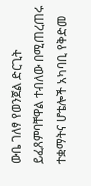ውቤ ገለፃ የወንጀል ድርጊት ይፈጸምባቸዋል ተብለው በሚጠረጠሩ ተቋማትና ሆቴሎች አካባቢ የቅድመ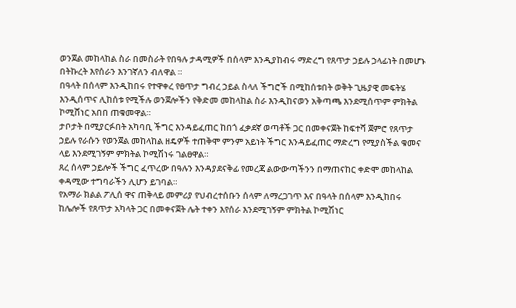ወንጀል መከላከል ስራ በመስራት የበዓሉ ታዳሚዎች በሰላም እንዲያከብሩ ማድረግ የጸጥታ ኃይሉ ኃላፊነት በመሆኑ በትኩረት እየሰራን እንገኛለን ብለዋል ።
በዓላት በሰላም እንዲከበሩ የተዋቀረ የፀጥታ ግብረ ኃይል ስላለ ችግሮች በሚከሰቱበት ወቅት ጊዜያዊ መፍትሄ እንዲሰጥና ሊከሰቱ የሚችሉ ወንጀሎችን የቅድመ መከላከል ስራ እንዲከናወን አቅጣጫ እንደሚሰጥም ምክትል ኮሚሸነር አበበ ጠቁመዋል።
ታቦታት በሚያርፉበት አካባቢ ችግር እንዳይፈጠር ከበጎ ፈቃደኛ ወጣቶች ጋር በመቀናጀት ከፍተሻ ጀምሮ የጸጥታ ኃይሉ የራሱን የወንጀል መከላከል ዘዴዎች ተጠቅሞ ምንም አይነት ችግር እንዳይፈጠር ማድረግ የሚያስችል ቁመና ላይ እንደሚገኝም ምክትል ኮሚሽነሩ ገልፀዋል።
ጸረ ሰላም ኃይሎች ችግር ፈጥረው በዓሉን እንዳያደናቅፊ የመረጃ ልውውጣችንን በማጠናከር ቀድሞ መከላከል ቀዳሚው ተግባራችን ሊሆን ይገባል።
የአማራ ክልል ፖሊሰ ዋና ጠቅላይ መምሪያ የህብረተሰቡን ሰላም ለማረጋገጥ እና በዓላት በሰላም እንዲከበሩ ከሌሎች የጸጥታ አካላት ጋር በመቀናጀት ሌት ተቀን እየሰራ እንደሚገኝም ምክትል ኮሚሽነር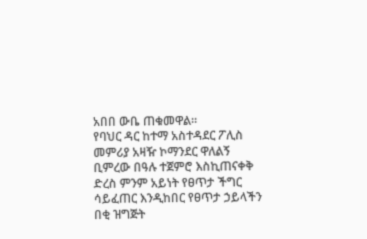አበበ ውቤ ጠቁመዋል።
የባህር ዳር ከተማ አስተዳደር ፖሊስ መምሪያ አዛዥ ኮማንደር ዋለልኝ ቢምረው በዓሉ ተጀምሮ እስኪጠናቀቅ ድረስ ምንም አይነት የፀጥታ ችግር ሳይፈጠር እንዲከበር የፀጥታ ኃይላችን በቂ ዝግጅት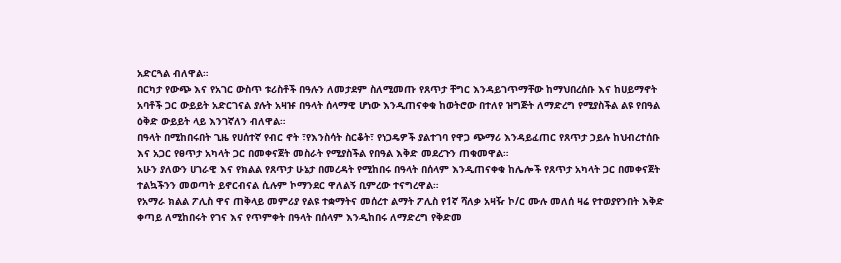አድርጓል ብለዋል።
በርካታ የውጭ እና የአገር ውስጥ ቱሪስቶች በዓሉን ለመታደም ስለሚመጡ የጸጥታ ቸግር እንዳይገጥማቸው ከማህበረሰቡ እና ከሀይማኖት አባቶች ጋር ውይይት አድርገናል ያሉት አዛዡ በዓላት ሰላማዊ ሆነው እንዲጠናቀቁ ከወትሮው በተለየ ዝግጅት ለማድረግ የሚያስችል ልዩ የበዓል ዕቅድ ውይይት ላይ እንገኛለን ብለዋል።
በዓላት በሚከበሩበት ጊዜ የሀሰተኛ የብር ኖት ፣የእንስሳት ስርቆት፣ የነጋዴዎች ያልተገባ የዋጋ ጭማሪ እንዳይፈጠር የጸጥታ ኃይሉ ከህብረተሰቡ እና አጋር የፀጥታ አካላት ጋር በመቀናጀት መስራት የሚያስችል የበዓል እቅድ መደረጉን ጠቁመዋል።
አሁን ያለውን ሀገራዊ እና የክልል የጸጥታ ሁኔታ በመረዳት የሚከበሩ በዓላት በሰላም እንዲጠናቀቁ ከሌሎች የጸጥታ አካላት ጋር በመቀናጀት ተልኳችንን መወጣት ይኖርብናል ሲሉም ኮማንደር ዋለልኝ ቢምረው ተናግረዋል።
የአማራ ክልል ፖሊስ ዋና ጠቅላይ መምሪያ የልዩ ተቋማትና መሰረተ ልማት ፖሊስ የ1ኛ ሻለቃ አዛዥ ኮ/ር ሙሉ መለሰ ዛሬ የተወያየንበት እቅድ ቀጣይ ለሚከበሩት የገና እና የጥምቀት በዓላት በሰላም እንዲከበሩ ለማድረግ የቅድመ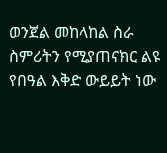ወንጀል መከላከል ስራ ስምሪትን የሚያጠናክር ልዩ የበዓል እቅድ ውይይት ነው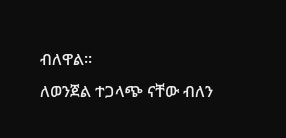ብለዋል።
ለወንጀል ተጋላጭ ናቸው ብለን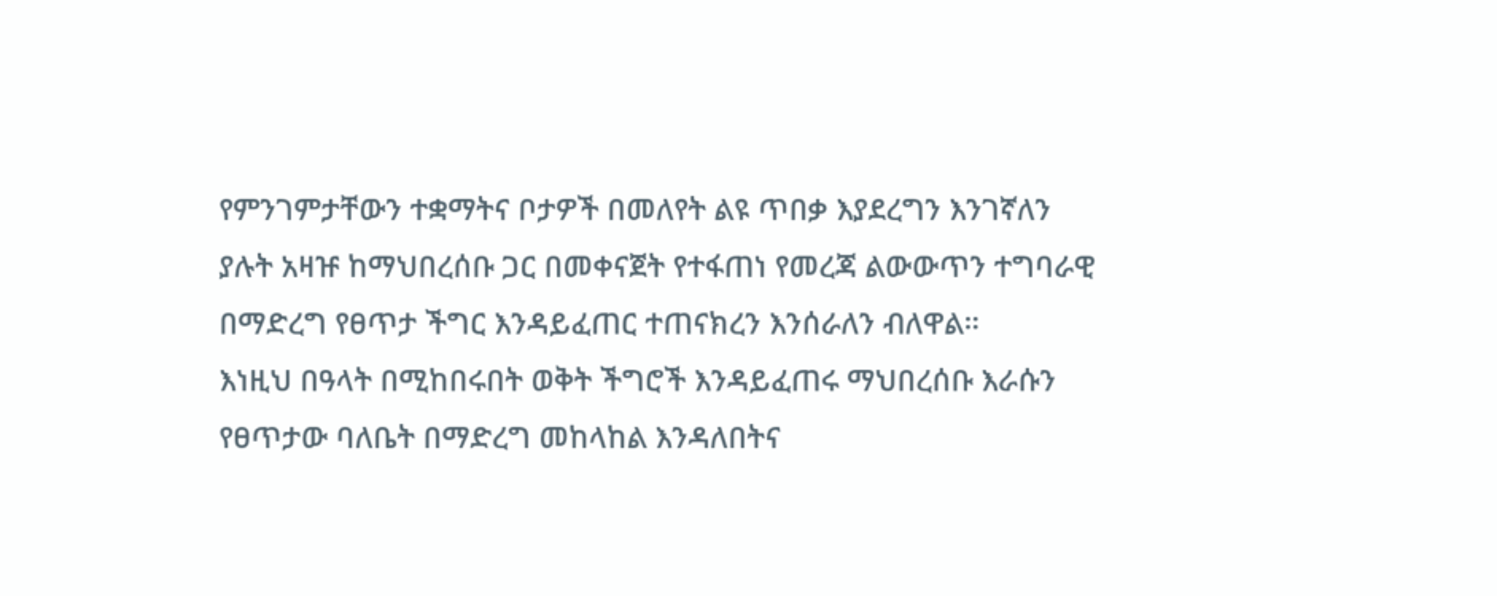የምንገምታቸውን ተቋማትና ቦታዎች በመለየት ልዩ ጥበቃ እያደረግን እንገኛለን ያሉት አዛዡ ከማህበረሰቡ ጋር በመቀናጀት የተፋጠነ የመረጃ ልውውጥን ተግባራዊ በማድረግ የፀጥታ ችግር እንዳይፈጠር ተጠናክረን እንሰራለን ብለዋል።
እነዚህ በዓላት በሚከበሩበት ወቅት ችግሮች እንዳይፈጠሩ ማህበረሰቡ እራሱን የፀጥታው ባለቤት በማድረግ መከላከል እንዳለበትና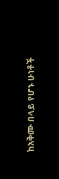ከአቅሙ በላይ የሆኑ ሁነቶች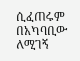ሲፈጠሩም በአካባቢው ለሚገኝ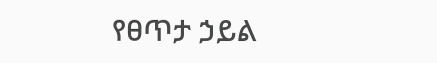የፀጥታ ኃይል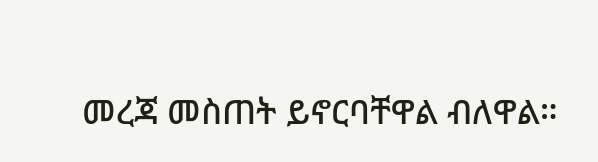መረጃ መስጠት ይኖርባቸዋል ብለዋል።